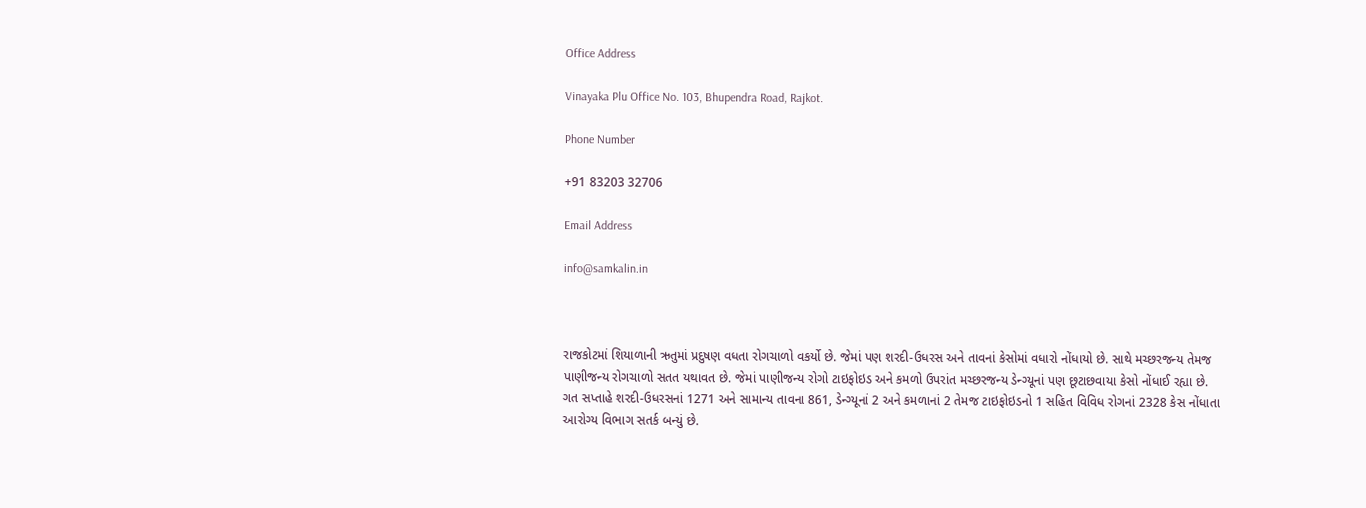Office Address

Vinayaka Plu Office No. 103, Bhupendra Road, Rajkot.

Phone Number

+91 83203 32706

Email Address

info@samkalin.in



રાજકોટમાં શિયાળાની ઋતુમાં પ્રદુષણ વધતા રોગચાળો વકર્યો છે. જેમાં પણ શરદી-ઉધરસ અને તાવનાં કેસોમાં વધારો નોંધાયો છે. સાથે મચ્છરજન્ય તેમજ પાણીજન્ય રોગચાળો સતત યથાવત છે. જેમાં પાણીજન્ય રોગો ટાઇફોઇડ અને કમળો ઉપરાંત મચ્છરજન્ય ડેન્ગ્યૂનાં પણ છૂટાછવાયા કેસો નોંધાઈ રહ્યા છે. ગત સપ્તાહે શરદી-ઉધરસનાં 1271 અને સામાન્ય તાવના 861, ડેન્ગ્યૂનાં 2 અને કમળાનાં 2 તેમજ ટાઇફોઇડનો 1 સહિત વિવિધ રોગનાં 2328 કેસ નોંધાતા આરોગ્ય વિભાગ સતર્ક બન્યું છે.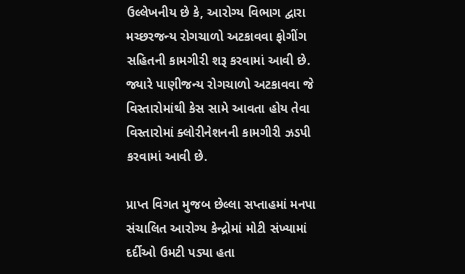ઉલ્લેખનીય છે કે, આરોગ્ય વિભાગ દ્વારા મચ્છરજન્ય રોગચાળો અટકાવવા ફોગીંગ સહિતની કામગીરી શરૂ કરવામાં આવી છે. જ્યારે પાણીજન્ય રોગચાળો અટકાવવા જે વિસ્તારોમાંથી કેસ સામે આવતા હોય તેવા વિસ્તારોમાં ક્લોરીનેશનની કામગીરી ઝડપી કરવામાં આવી છે.

પ્રાપ્ત વિગત મુજબ છેલ્લા સપ્તાહમાં મનપા સંચાલિત આરોગ્ય કેન્દ્રોમાં મોટી સંખ્યામાં દર્દીઓ ઉમટી પડ્યા હતા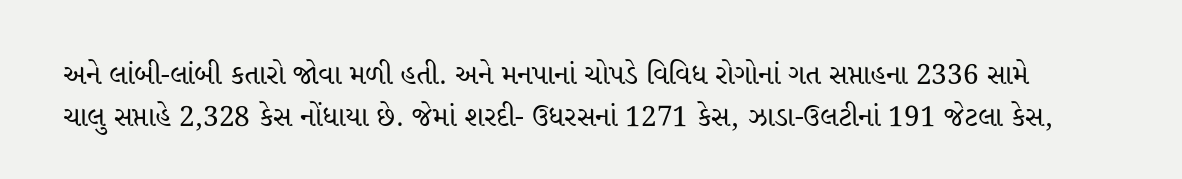અને લાંબી-લાંબી કતારો જોવા મળી હતી. અને મનપાનાં ચોપડે વિવિધ રોગોનાં ગત સપ્તાહના 2336 સામે ચાલુ સપ્તાહે 2,328 કેસ નોંધાયા છે. જેમાં શરદી- ઉધરસનાં 1271 કેસ, ઝાડા-ઉલટીનાં 191 જેટલા કેસ,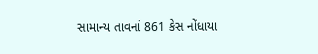સામાન્ય તાવનાં 861 કેસ નોંધાયા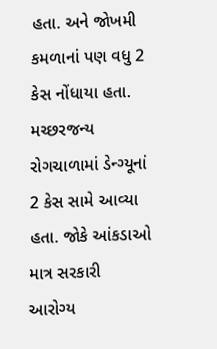હતા. અને જોખમી કમળાનાં પણ વધુ 2 કેસ નોંધાયા હતા. મચ્છરજન્ય રોગચાળામાં ડેન્ગ્યૂનાં 2 કેસ સામે આવ્યા હતા. જોકે આંકડાઓ માત્ર સરકારી આરોગ્ય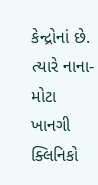કેન્દ્રોનાં છે. ત્યારે નાના-મોટા ખાનગી ક્લિનિકો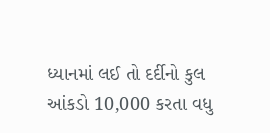ધ્યાનમાં લઈ તો દર્દીનો કુલ આંકડો 10,000 કરતા વધુ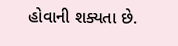હોવાની શક્યતા છે.